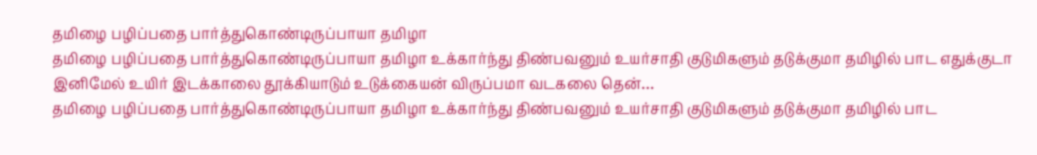தமிழை பழிப்பதை பார்த்துகொண்டிருப்பாயா தமிழா
தமிழை பழிப்பதை பார்த்துகொண்டிருப்பாயா தமிழா உக்கார்ந்து திண்பவனும் உயர்சாதி குடுமிகளும் தடுக்குமா தமிழில் பாட எதுக்குடா இனிமேல் உயிர் இடக்காலை தூக்கியாடும் உடுக்கையன் விருப்பமா வடகலை தென்…
தமிழை பழிப்பதை பார்த்துகொண்டிருப்பாயா தமிழா உக்கார்ந்து திண்பவனும் உயர்சாதி குடுமிகளும் தடுக்குமா தமிழில் பாட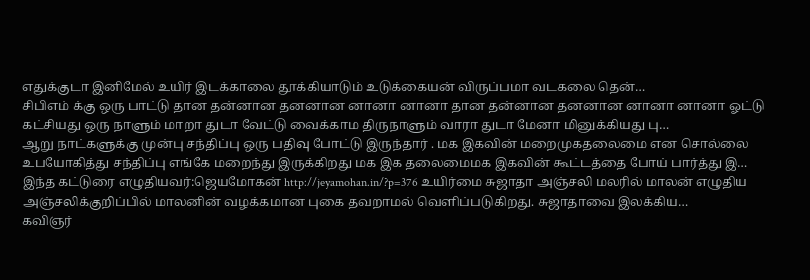எதுக்குடா இனிமேல் உயிர் இடக்காலை தூக்கியாடும் உடுக்கையன் விருப்பமா வடகலை தென்…
சிபிஎம் க்கு ஒரு பாட்டு தான தன்னான தனனான னானா னானா தான தன்னான தனனான னானா னானா ஓட்டு கட்சியது ஒரு நாளும் மாறா துடா வேட்டு வைக்காம திருநாளும் வாரா துடா மேனா மினுக்கியது பு…
ஆறு நாட்களுக்கு முன்பு சந்திப்பு ஒரு பதிவு போட்டு இருந்தார் . மக இகவின் மறைமுகதலைமை என சொல்லை உபயோகித்து சந்திப்பு எங்கே மறைந்து இருக்கிறது மக இக தலைமைமக இகவின் கூட்டத்தை போய் பார்த்து இ…
இந்த கட்டுரை எழுதியவர்:ஜெயமோகன் http://jeyamohan.in/?p=376 உயிர்மை சுஜாதா அஞ்சலி மலரில் மாலன் எழுதிய அஞ்சலிக்குறிப்பில் மாலனின் வழக்கமான புகை தவறாமல் வெளிப்படுகிறது. சுஜாதாவை இலக்கிய…
கவிஞர்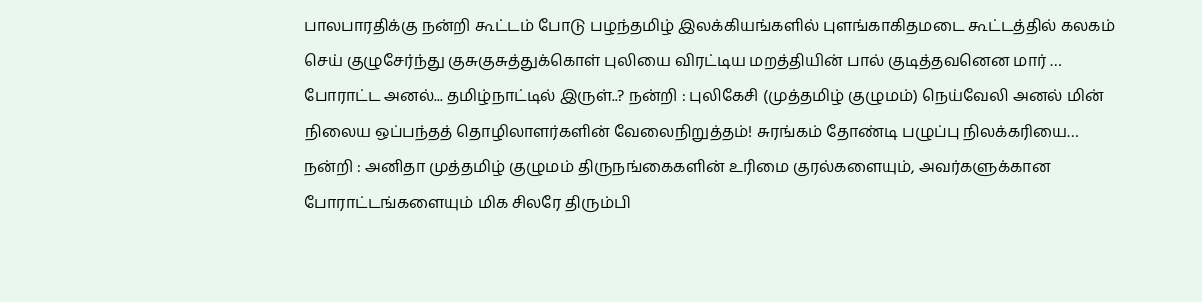பாலபாரதிக்கு நன்றி கூட்டம் போடு பழந்தமிழ் இலக்கியங்களில் புளங்காகிதமடை கூட்டத்தில் கலகம் செய் குழுசேர்ந்து குசுகுசுத்துக்கொள் புலியை விரட்டிய மறத்தியின் பால் குடித்தவனென மார் …
போராட்ட அனல்... தமிழ்நாட்டில் இருள்..? நன்றி : புலிகேசி (முத்தமிழ் குழுமம்) நெய்வேலி அனல் மின் நிலைய ஒப்பந்தத் தொழிலாளர்களின் வேலைநிறுத்தம்! சுரங்கம் தோண்டி பழுப்பு நிலக்கரியை…
நன்றி : அனிதா முத்தமிழ் குழுமம் திருநங்கைகளின் உரிமை குரல்களையும், அவர்களுக்கான போராட்டங்களையும் மிக சிலரே திரும்பி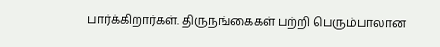பார்க்கிறார்கள். திருநங்கைகள் பற்றி பெரும்பாலான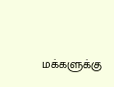மக்களுக்கு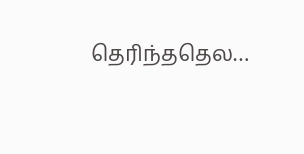தெரிந்ததெல…